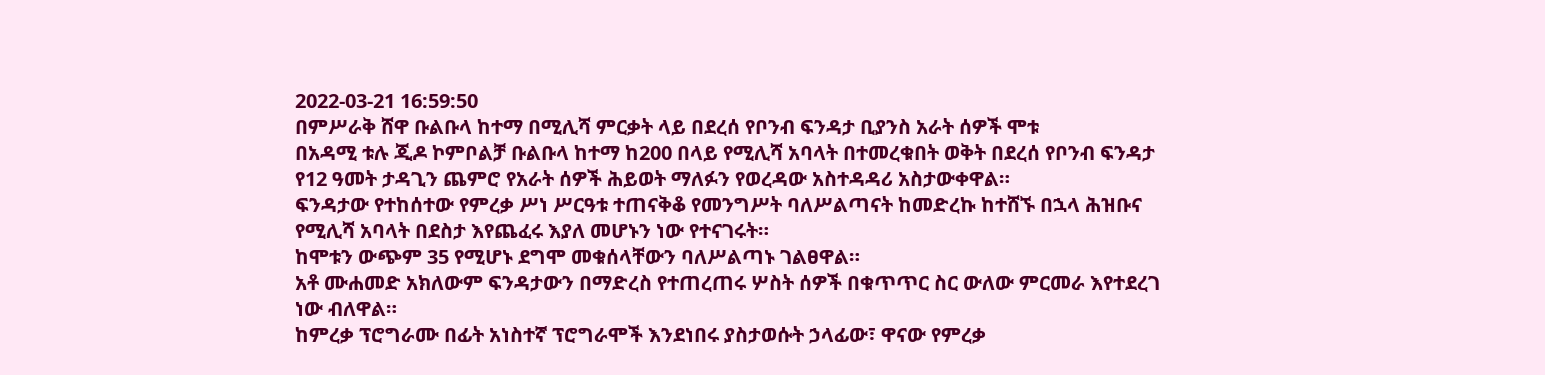2022-03-21 16:59:50
በምሥራቅ ሸዋ ቡልቡላ ከተማ በሚሊሻ ምርቃት ላይ በደረሰ የቦንብ ፍንዳታ ቢያንስ አራት ሰዎች ሞቱ
በአዳሚ ቱሉ ጂዶ ኮምቦልቻ ቡልቡላ ከተማ ከ200 በላይ የሚሊሻ አባላት በተመረቁበት ወቅት በደረሰ የቦንብ ፍንዳታ የ12 ዓመት ታዳጊን ጨምሮ የአራት ሰዎች ሕይወት ማለፉን የወረዳው አስተዳዳሪ አስታውቀዋል።
ፍንዳታው የተከሰተው የምረቃ ሥነ ሥርዓቱ ተጠናቅቆ የመንግሥት ባለሥልጣናት ከመድረኩ ከተሸኙ በኋላ ሕዝቡና የሚሊሻ አባላት በደስታ እየጨፈሩ እያለ መሆኑን ነው የተናገሩት።
ከሞቱን ውጭም 35 የሚሆኑ ደግሞ መቁሰላቸውን ባለሥልጣኑ ገልፀዋል።
አቶ ሙሐመድ አክለውም ፍንዳታውን በማድረስ የተጠረጠሩ ሦስት ሰዎች በቁጥጥር ስር ውለው ምርመራ እየተደረገ ነው ብለዋል።
ከምረቃ ፕሮግራሙ በፊት አነስተኛ ፕሮግራሞች እንደነበሩ ያስታወሱት ኃላፊው፣ ዋናው የምረቃ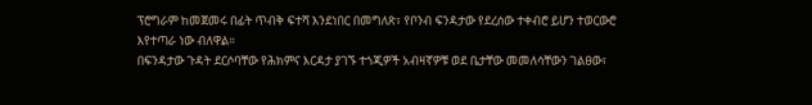ፕሮግራም ከመጀመሩ በፊት ጥብቅ ፍተሻ እንደነበር በመግለጽ፣ የቦንብ ፍንዳታው የደረሰው ተቀብሮ ይሆን ተወርውሮ እየተጣራ ነው ብለዋል።
በፍንዳታው ጉዳት ደርሶባቸው የሕክምና እርዳታ ያገኙ ተጎጂዎች አብዛኛዎቹ ወደ ቤታቸው መመለሳቸውን ገልፀው፣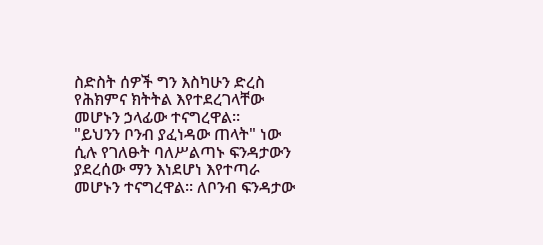ስድስት ሰዎች ግን እስካሁን ድረስ የሕክምና ክትትል እየተደረገላቸው መሆኑን ኃላፊው ተናግረዋል።
"ይህንን ቦንብ ያፈነዳው ጠላት" ነው ሲሉ የገለፁት ባለሥልጣኑ ፍንዳታውን ያደረሰው ማን እነደሆነ እየተጣራ መሆኑን ተናግረዋል። ለቦንብ ፍንዳታው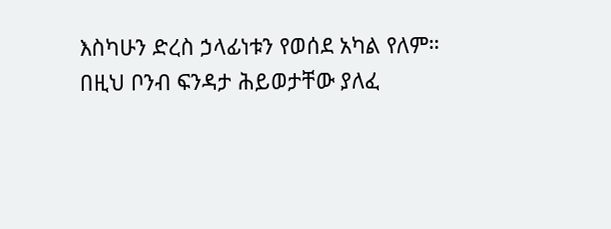እስካሁን ድረስ ኃላፊነቱን የወሰደ አካል የለም።
በዚህ ቦንብ ፍንዳታ ሕይወታቸው ያለፈ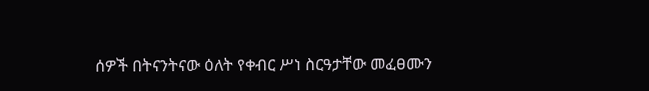ሰዎች በትናንትናው ዕለት የቀብር ሥነ ስርዓታቸው መፈፀሙን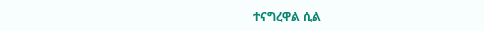ተናግረዋል ሲል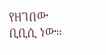የዘገበው ቢቢሲ ነው።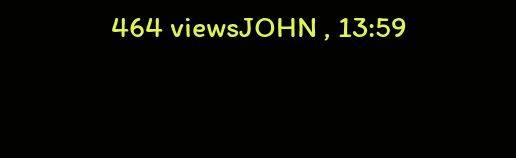464 viewsJOHN , 13:59